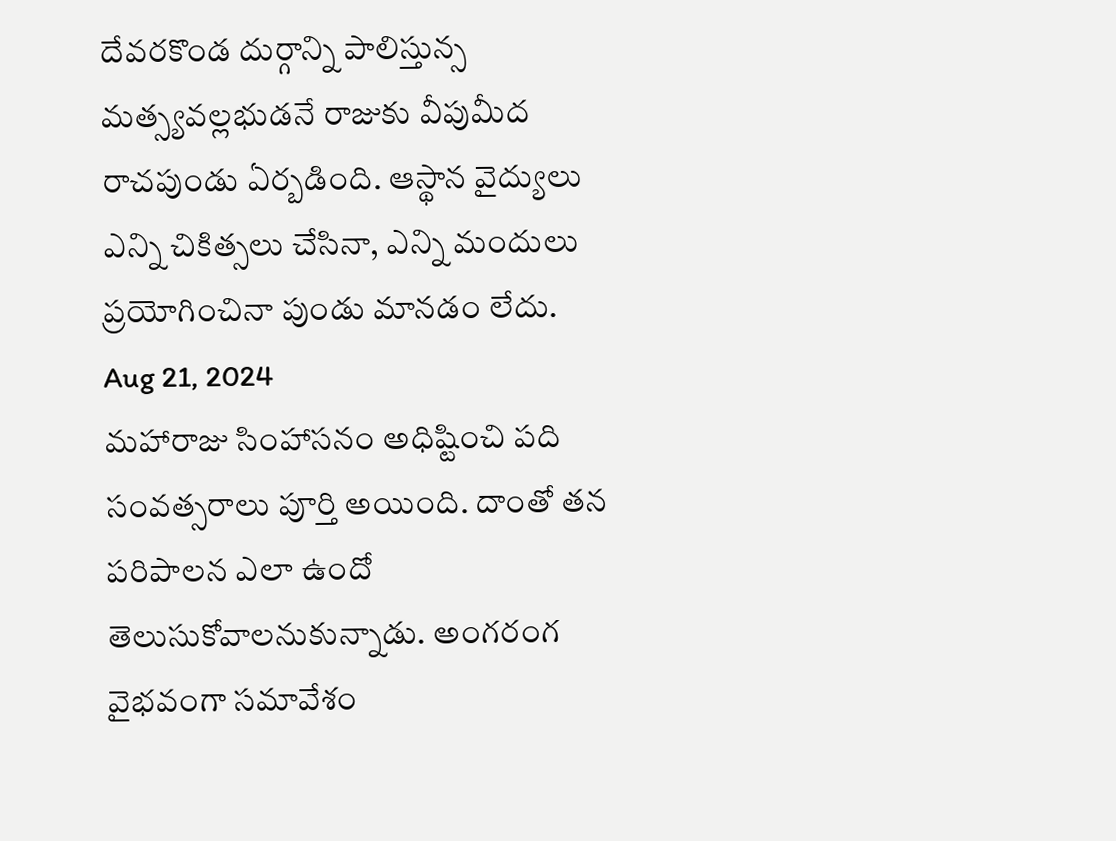దేవరకొండ దుర్గాన్ని పాలిస్తున్స మత్స్యవల్లభుడనే రాజుకు వీపుమీద రాచపుండు ఏర్బడింది. ఆస్థాన వైద్యులు ఎన్ని చికిత్సలు చేసినా, ఎన్ని మందులు ప్రయోగించినా పుండు మానడం లేదు.
Aug 21, 2024
మహారాజు సింహాసనం అధిష్టించి పది సంవత్సరాలు పూర్తి అయింది. దాంతో తన పరిపాలన ఎలా ఉందో తెలుసుకోవాలనుకున్నాడు. అంగరంగ వైభవంగా సమావేశం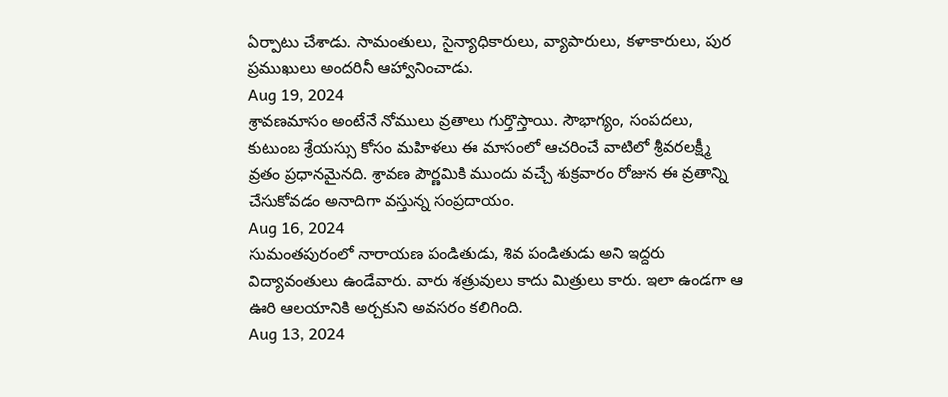ఏర్పాటు చేశాడు. సామంతులు, సైన్యాధికారులు, వ్యాపారులు, కళాకారులు, పుర ప్రముఖులు అందరినీ ఆహ్వానించాడు.
Aug 19, 2024
శ్రావణమాసం అంటేనే నోములు వ్రతాలు గుర్తొస్తాయి. సౌభాగ్యం, సంపదలు, కుటుంబ శ్రేయస్సు కోసం మహిళలు ఈ మాసంలో ఆచరించే వాటిలో శ్రీవరలక్ష్మీ వ్రతం ప్రధానమైనది. శ్రావణ పౌర్ణమికి ముందు వచ్చే శుక్రవారం రోజున ఈ వ్రతాన్ని చేసుకోవడం అనాదిగా వస్తున్న సంప్రదాయం.
Aug 16, 2024
సుమంతపురంలో నారాయణ పండితుడు, శివ పండితుడు అని ఇద్దరు విద్యావంతులు ఉండేవారు. వారు శత్రువులు కాదు మిత్రులు కారు. ఇలా ఉండగా ఆ ఊరి ఆలయానికి అర్చకుని అవసరం కలిగింది.
Aug 13, 2024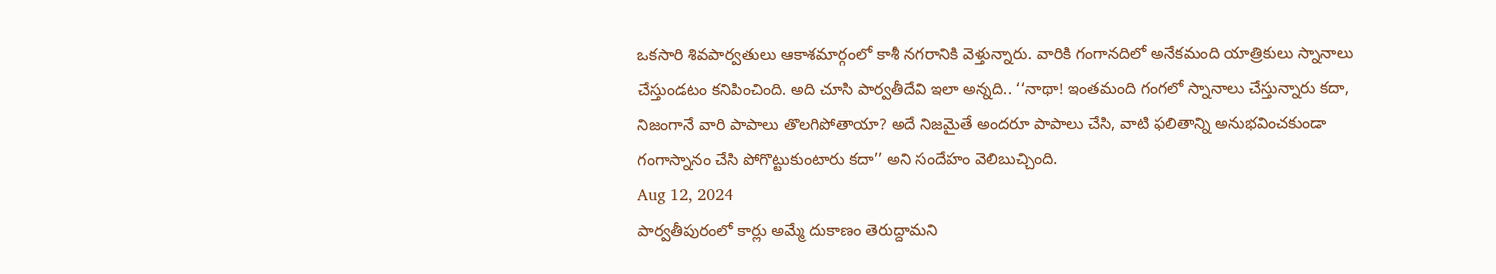ఒకసారి శివపార్వతులు ఆకాశమార్గంలో కాశీ నగరానికి వెళ్తున్నారు. వారికి గంగానదిలో అనేకమంది యాత్రికులు స్నానాలు చేస్తుండటం కనిపించింది. అది చూసి పార్వతీదేవి ఇలా అన్నది.. ‘‘నాథా! ఇంతమంది గంగలో స్నానాలు చేస్తున్నారు కదా, నిజంగానే వారి పాపాలు తొలగిపోతాయా? అదే నిజమైతే అందరూ పాపాలు చేసి, వాటి ఫలితాన్ని అనుభవించకుండా గంగాస్నానం చేసి పోగొట్టుకుంటారు కదా’’ అని సందేహం వెలిబుచ్చింది.
Aug 12, 2024
పార్వతీపురంలో కార్లు అమ్మే దుకాణం తెరుద్దామని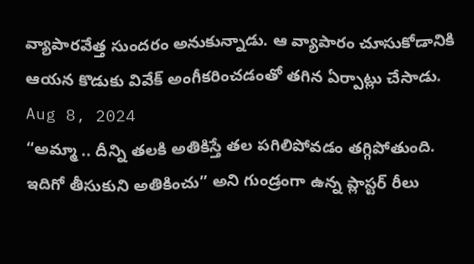వ్యాపారవేత్త సుందరం అనుకున్నాడు. ఆ వ్యాపారం చూసుకోడానికి ఆయన కొడుకు వివేక్ అంగీకరించడంతో తగిన ఏర్పాట్లు చేసాడు.
Aug 8, 2024
“అమ్మా .. దీన్ని తలకి అతికిస్తే తల పగిలిపోవడం తగ్గిపోతుంది. ఇదిగో తీసుకుని అతికించు” అని గుండ్రంగా ఉన్న ప్లాస్టర్ రీలు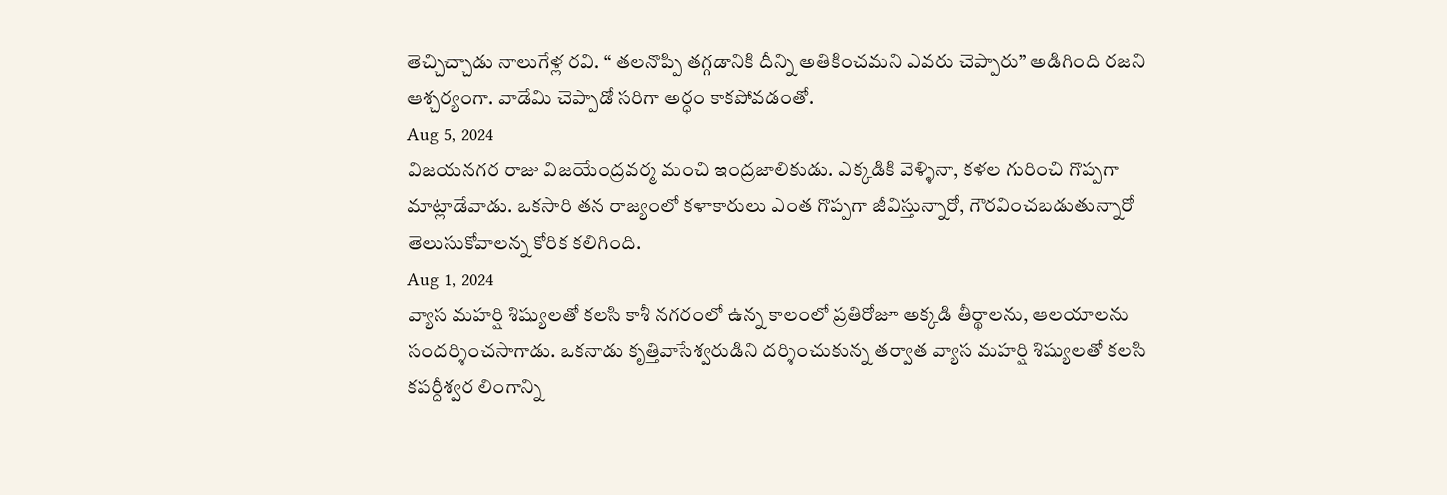తెచ్చిచ్చాడు నాలుగేళ్ల రవి. “ తలనొప్పి తగ్గడానికి దీన్ని అతికించమని ఎవరు చెప్పారు” అడిగింది రజని ఆశ్చర్యంగా. వాడేమి చెప్పాడో సరిగా అర్ధం కాకపోవడంతో.
Aug 5, 2024
విజయనగర రాజు విజయేంద్రవర్మ మంచి ఇంద్రజాలికుడు. ఎక్కడికి వెళ్ళినా, కళల గురించి గొప్పగా మాట్లాడేవాడు. ఒకసారి తన రాజ్యంలో కళాకారులు ఎంత గొప్పగా జీవిస్తున్నారో, గౌరవించబడుతున్నారో తెలుసుకోవాలన్న కోరిక కలిగింది.
Aug 1, 2024
వ్యాస మహర్షి శిష్యులతో కలసి కాశీ నగరంలో ఉన్న కాలంలో ప్రతిరోజూ అక్కడి తీర్థాలను, ఆలయాలను సందర్శించసాగాడు. ఒకనాడు కృత్తివాసేశ్వరుడిని దర్శించుకున్న తర్వాత వ్యాస మహర్షి శిష్యులతో కలసి కపర్దీశ్వర లింగాన్ని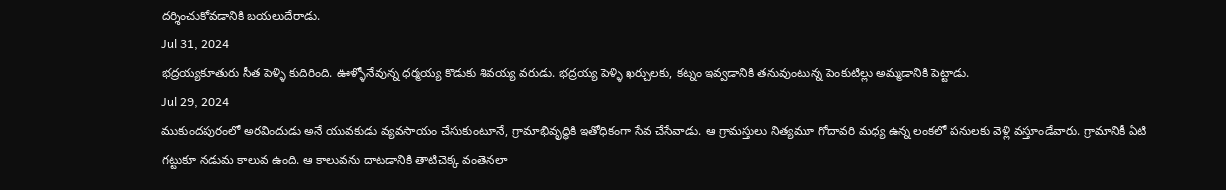దర్శించుకోవడానికి బయలుదేరాడు.
Jul 31, 2024
భద్రయ్యకూతురు సీత పెళ్ళి కుదిరింది. ఊళ్ళోనేవున్న ధర్మయ్య కొడుకు శివయ్య వరుడు. భద్రయ్య పెళ్ళి ఖర్చులకు, కట్నం ఇవ్వడానికి తనువుంటున్న పెంకుటిల్లు అమ్మడానికి పెట్టాడు.
Jul 29, 2024
ముకుందపురంలో అరవిందుడు అనే యువకుడు వ్యవసాయం చేసుకుంటూనే, గ్రామాభివృద్ధికి ఇతోధికంగా సేవ చేసేవాడు. ఆ గ్రామస్తులు నిత్యమూ గోదావరి మధ్య ఉన్న లంకలో పనులకు వెళ్లి వస్తూండేవారు. గ్రామానికీ ఏటి గట్టుకూ నడుమ కాలువ ఉంది. ఆ కాలువను దాటడానికి తాటిచెక్క వంతెనలా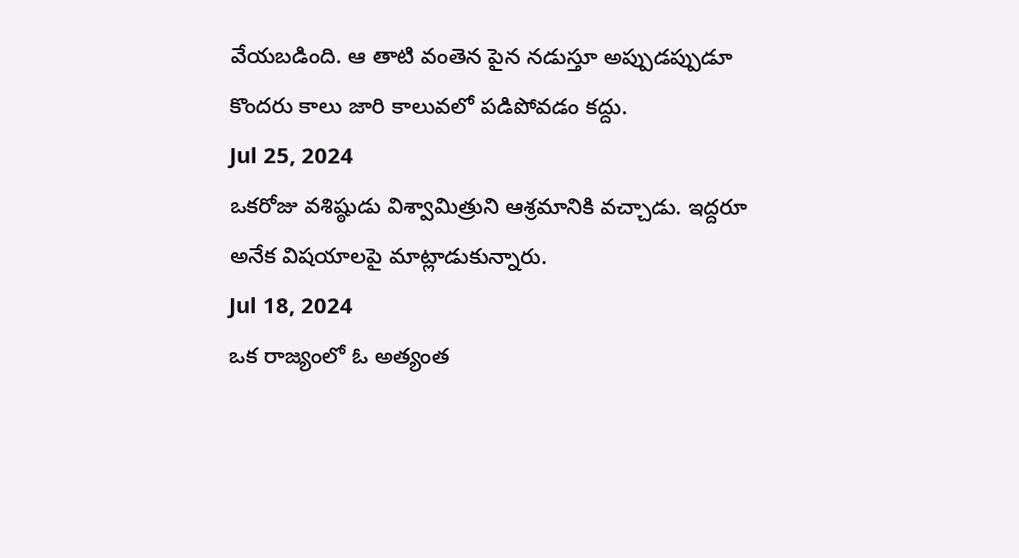వేయబడింది. ఆ తాటి వంతెన పైన నడుస్తూ అప్పుడప్పుడూ కొందరు కాలు జారి కాలువలో పడిపోవడం కద్దు.
Jul 25, 2024
ఒకరోజు వశిష్ఠుడు విశ్వామిత్రుని ఆశ్రమానికి వచ్చాడు. ఇద్దరూ అనేక విషయాలపై మాట్లాడుకున్నారు.
Jul 18, 2024
ఒక రాజ్యంలో ఓ అత్యంత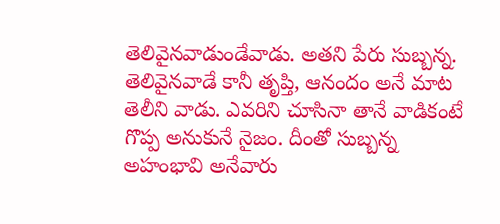తెలివైనవాడుండేవాడు. అతని పేరు సుబ్బన్న. తెలివైనవాడే కానీ తృప్తి, ఆనందం అనే మాట తెలీని వాడు. ఎవరిని చూసినా తానే వాడికంటే గొప్ప అనుకునే నైజం. దీంతో సుబ్బన్న అహంభావి అనేవారు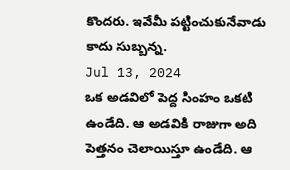కొందరు. ఇవేమీ పట్టించుకునేవాడు కాదు సుబ్బన్న.
Jul 13, 2024
ఒక అడవిలో పెద్ద సింహం ఒకటి ఉండేది. ఆ అడవికి రాజుగా అది పెత్తనం చెలాయిస్తూ ఉండేది. ఆ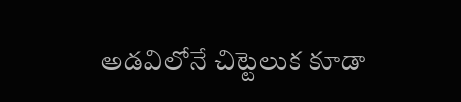అడవిలోనే చిట్టెలుక కూడా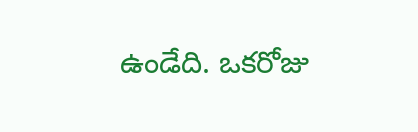ఉండేది. ఒకరోజు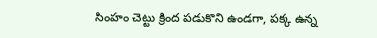సింహం చెట్టు క్రింద పడుకొని ఉండగా, పక్క ఉన్న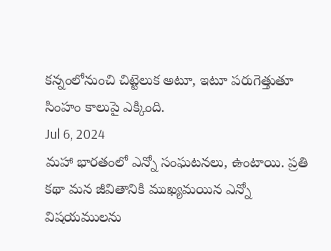కన్నంలోనుంచి చిట్టెలుక అటూ, ఇటూ పరుగెత్తుతూ సింహం కాలుపై ఎక్కింది.
Jul 6, 2024
మహా భారతంలో ఎన్నో సంఘటనలు, ఉంటాయి. ప్రతి కథా మన జీవితానికి ముఖ్యమయిన ఎన్నో విషయములను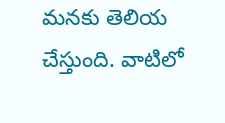మనకు తెలియ చేస్తుంది. వాటిలో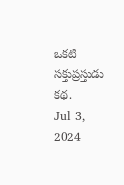ఒకటి సక్తుప్రస్తుడు కథ.
Jul 3, 2024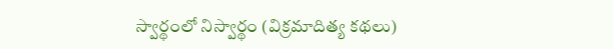స్వార్థంలో నిస్వార్థం (విక్రమాదిత్య కథలు)